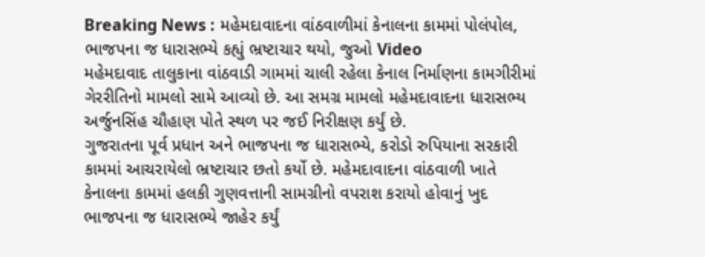Breaking News : મહેમદાવાદના વાંઠવાળીમાં કેનાલના કામમાં પોલંપોલ, ભાજપના જ ધારાસભ્યે કહ્યું ભ્રષ્ટાચાર થયો, જુઓ Video
મહેમદાવાદ તાલુકાના વાંઠવાડી ગામમાં ચાલી રહેલા કેનાલ નિર્માણના કામગીરીમાં ગેરરીતિનો મામલો સામે આવ્યો છે. આ સમગ્ર મામલો મહેમદાવાદના ધારાસભ્ય અર્જુનસિંહ ચૌહાણ પોતે સ્થળ પર જઈ નિરીક્ષણ કર્યું છે.
ગુજરાતના પૂર્વ પ્રધાન અને ભાજપના જ ધારાસભ્યે, કરોડો રુપિયાના સરકારી કામમાં આચરાયેલો ભ્રષ્ટાચાર છતો કર્યો છે. મહેમદાવાદના વાંઠવાળી ખાતે કેનાલના કામમાં હલકી ગુણવત્તાની સામગ્રીનો વપરાશ કરાયો હોવાનું ખુદ ભાજપના જ ધારાસભ્યે જાહેર કર્યું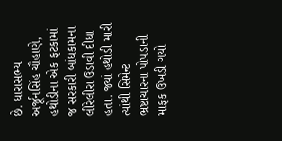છે. ધારાસભ્ય અર્જૂનસિંહ ચૌહાણે, હથોડીના એક ફટકામાં જ સરકારી બાંધકામના લીરેલીરા ઉડાવી દીધા હતા. જ્યાં હથોડી મારી ત્યાંથી સિમેન્ટ ભ્રષ્ટાચારના પોપડાની માફક ઉખડી ગયો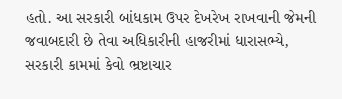હતો. આ સરકારી બાંધકામ ઉપર દેખરેખ રાખવાની જેમની જવાબદારી છે તેવા અધિકારીની હાજરીમાં ધારાસભ્યે, સરકારી કામમાં કેવો ભ્રષ્ટાચાર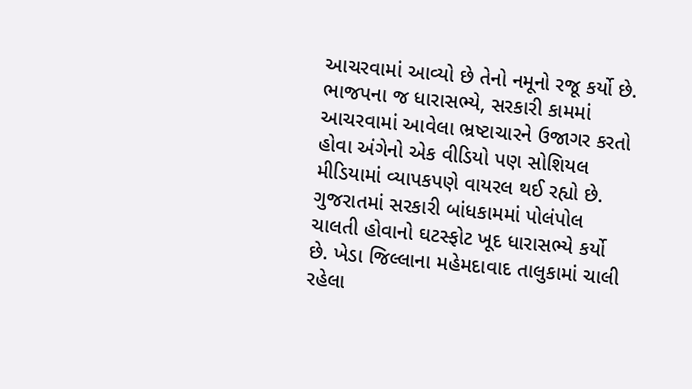આચરવામાં આવ્યો છે તેનો નમૂનો રજૂ કર્યો છે. ભાજપના જ ધારાસભ્યે, સરકારી કામમાં આચરવામાં આવેલા ભ્રષ્ટાચારને ઉજાગર કરતો હોવા અંગેનો એક વીડિયો પણ સોશિયલ મીડિયામાં વ્યાપકપણે વાયરલ થઈ રહ્યો છે.
ગુજરાતમાં સરકારી બાંધકામમાં પોલંપોલ ચાલતી હોવાનો ઘટસ્ફોટ ખૂદ ધારાસભ્યે કર્યો છે. ખેડા જિલ્લાના મહેમદાવાદ તાલુકામાં ચાલી રહેલા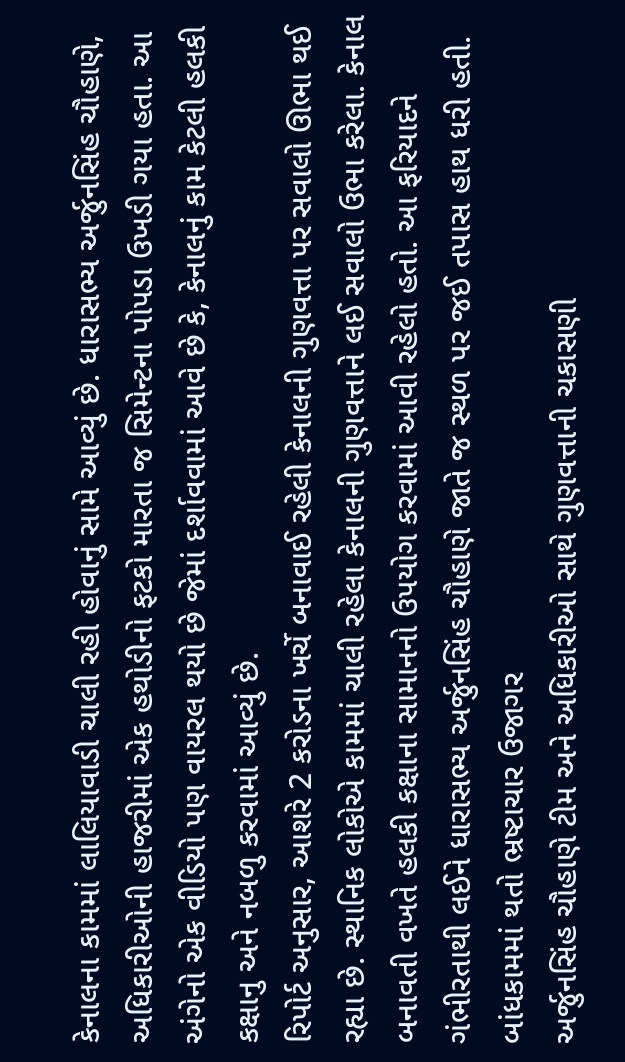કેનાલના કામમાં લાલિયાવાડી ચાલી રહી હોવાનું સામે આવ્યું છે. ધારાસભ્ય અર્જુનસિંહ ચૌહાણે, અધિકારીઓની હાજરીમાં એક હથોડીનો ફટકો મારતા જ સિમેન્ટના પોપડા ઉખડી ગયા હતા. આ અંગેનો એક વીડિયો પણ વાયરલ થયો છે જેમાં દર્શાવવામાં આવે છે કે, કેનાલનું કામ કેટલી હલકી કક્ષાનુ અને નબળુ કરવામાં આવ્યું છે.
રિપોર્ટ અનુસાર, આશરે 2 કરોડના ખર્ચે બનાવાઈ રહેલી કેનાલની ગુણવત્તા પર સવાલો ઊભા થઈ રહ્યા છે. સ્થાનિક લોકોએ કામમાં ચાલી રહેલા કેનાલની ગુણવત્તાને લઈ સવાલો ઉભા કરેલા. કેનાલ બનાવતી વખતે હલકી કક્ષાના સામાનનો ઉપયોગ કરવામાં આવી રહેલો હતો. આ ફરિયાદને ગંભીરતાથી લઈને ધારાસભ્ય અર્જુનસિંહ ચૌહાણે જાતે જ સ્થળ પર જઈ તપાસ હાથ ધરી હતી.
બાંધકામમાં થતો ભ્રષ્ટાચાર ઉજાગર
અર્જુનસિંહ ચૌહાણે ટીમ અને અધિકારીઓ સાથે ગુણવત્તાની ચકાસણી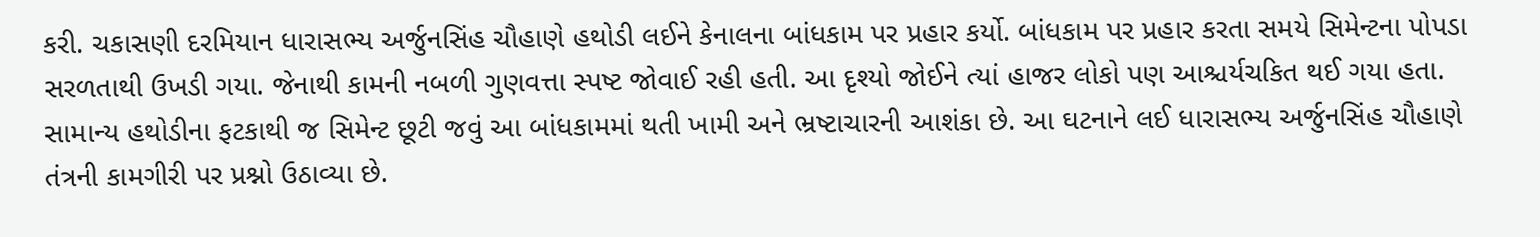કરી. ચકાસણી દરમિયાન ધારાસભ્ય અર્જુનસિંહ ચૌહાણે હથોડી લઈને કેનાલના બાંધકામ પર પ્રહાર કર્યો. બાંધકામ પર પ્રહાર કરતા સમયે સિમેન્ટના પોપડા સરળતાથી ઉખડી ગયા. જેનાથી કામની નબળી ગુણવત્તા સ્પષ્ટ જોવાઈ રહી હતી. આ દૃશ્યો જોઈને ત્યાં હાજર લોકો પણ આશ્ચર્યચકિત થઈ ગયા હતા. સામાન્ય હથોડીના ફટકાથી જ સિમેન્ટ છૂટી જવું આ બાંધકામમાં થતી ખામી અને ભ્રષ્ટાચારની આશંકા છે. આ ઘટનાને લઈ ધારાસભ્ય અર્જુનસિંહ ચૌહાણે તંત્રની કામગીરી પર પ્રશ્નો ઉઠાવ્યા છે.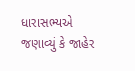ધારાસભ્યએ જણાવ્યું કે જાહેર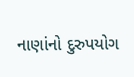નાણાંનો દુરુપયોગ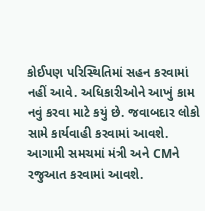કોઈપણ પરિસ્થિતિમાં સહન કરવામાં નહીં આવે. અધિકારીઓને આખું કામ નવું કરવા માટે કયું છે. જવાબદાર લોકો સામે કાર્યવાહી કરવામાં આવશે. આગામી સમચમાં મંત્રી અને CMને રજુઆત કરવામાં આવશે.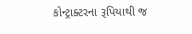કોન્ટ્રાક્ટરના રૂપિયાથી જ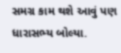સમગ્ર કામ થશે આવું પણ ધારાસભ્ય બોલ્યા.